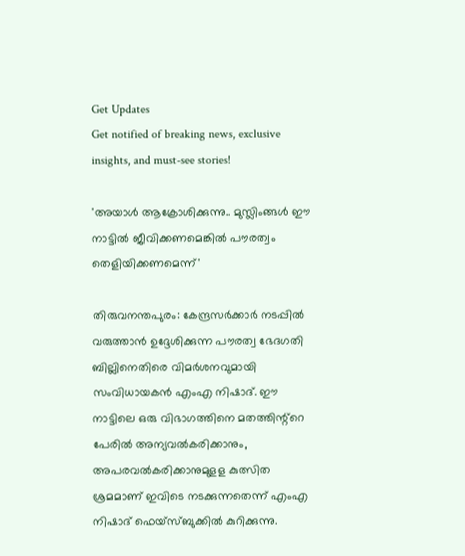Get Updates
Get notified of breaking news, exclusive insights, and must-see stories!

'അയാള്‍ ആക്രോശിക്കുന്നു.. മുസ്ലിംങ്ങള്‍ ഈ നാട്ടിൽ ജീവിക്കണമെങ്കിൽ പൗരത്വം തെളിയിക്കണമെന്ന്'

തിരുവനന്തപുരം: കേന്ദ്രസര്‍ക്കാര്‍ നടപ്പില്‍ വരുത്താന്‍ ഉദ്ദേശിക്കുന്ന പൗരത്വ ഭേദഗതി ബില്ലിനെതിരെ വിമര്‍ശനവുമായി സംവിധായകന്‍ എംഎ നിഷാദ്. ഈ നാട്ടിലെ ഒരു വിഭാഗത്തിനെ മതത്തിന്റ്റെ പേരിൽ അന്യവൽകരിക്കാനും, അപരവൽകരിക്കാനുമുളള കുത്സിത ശ്രമമാണ് ഇവിടെ നടക്കുന്നതെന്ന് എംഎ നിഷാദ് ഫെയ്സ്ബുക്കില്‍ കുറിക്കുന്നു.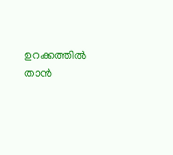ഉറക്കത്തില്‍ താന്‍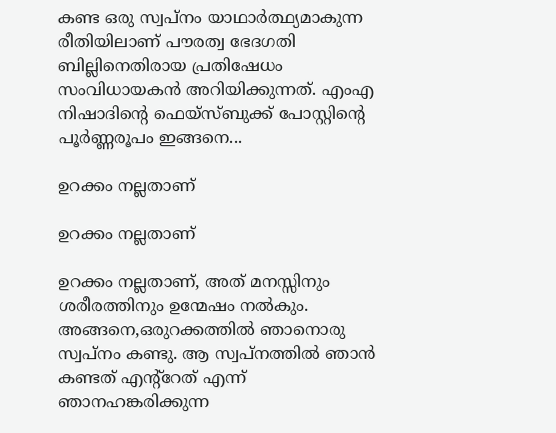കണ്ട ഒരു സ്വപ്നം യാഥാര്‍ത്ഥ്യമാകുന്ന രീതിയിലാണ് പൗരത്വ ഭേദഗതി ബില്ലിനെതിരായ പ്രതിഷേധം സംവിധായകന്‍ അറിയിക്കുന്നത്. എംഎ നിഷാദിന്‍റെ ഫെയ്സ്ബുക്ക് പോസ്റ്റിന്‍റെ പൂര്‍ണ്ണരൂപം ഇങ്ങനെ...

ഉറക്കം നല്ലതാണ്

ഉറക്കം നല്ലതാണ്

ഉറക്കം നല്ലതാണ്, അത് മനസ്സിനും ശരീരത്തിനും ഉന്മേഷം നൽകും. അങ്ങനെ,ഒരുറക്കത്തിൽ ഞാനൊരു സ്വപ്നം കണ്ടു. ആ സ്വപ്നത്തിൽ ഞാൻ കണ്ടത് എന്റ്റേത് എന്ന് ഞാനഹങ്കരിക്കുന്ന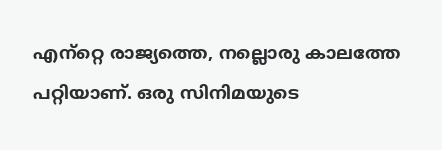എന്‌റ്റെ രാജ്യത്തെ, നല്ലൊരു കാലത്തേ പറ്റിയാണ്. ഒരു സിനിമയുടെ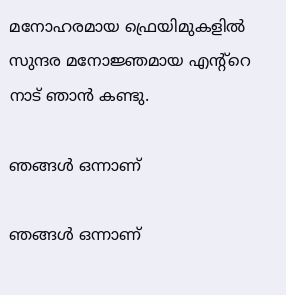മനോഹരമായ ഫ്രെയിമുകളിൽ സുന്ദര മനോജ്ഞമായ എന്റ്റെ നാട് ഞാൻ കണ്ടു.

ഞങ്ങൾ ഒന്നാണ്

ഞങ്ങൾ ഒന്നാണ്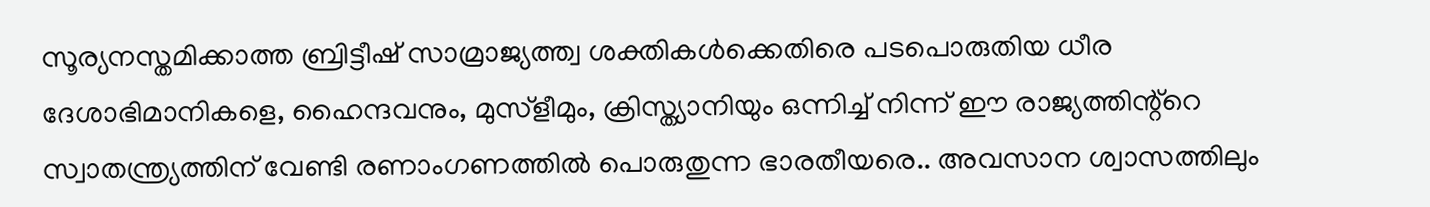സൂര്യനസ്തമിക്കാത്ത ബ്രിട്ടീഷ് സാമ്രാജ്യത്ത്വ ശക്തികൾക്കെതിരെ പടപൊരുതിയ ധീര ദേശാഭിമാനികളെ, ഹൈന്ദവനും, മുസ്ളീമും, ക്രിസ്ത്യാനിയും ഒന്നിച്ച് നിന്ന് ഈ രാജ്യത്തിന്റ്റെ സ്വാതന്ത്ര്യത്തിന് വേണ്ടി രണാംഗണത്തിൽ പൊരുതുന്ന ഭാരതീയരെ.. അവസാന ശ്വാസത്തിലും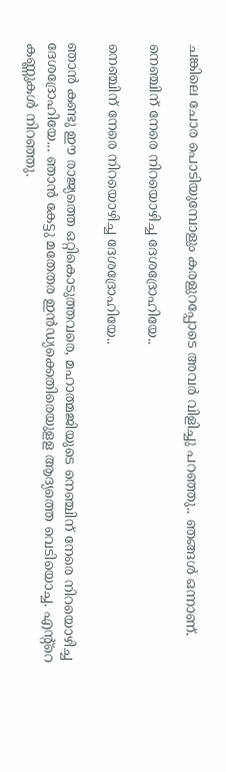ചങ്കിലെ ചോര പൊടിയുമ്പോളും കരളുറപ്പോടെ അവർ വിളിച്ചു പറഞ്ഞു.. ഞങ്ങൾ ഒന്നാണ്.

നെഞ്ചിന് നേരെ നിറയൊഴിച്ച ദേശദ്രോഹിയേ..

നെഞ്ചിന് നേരെ നിറയൊഴിച്ച ദേശദ്രോഹിയേ..

ഞാൻ കണ്ടു ഈ രാജ്യത്തെ ഒറ്റികൊടുത്തവരെ, മഹാത്മജിയുടെ നെഞ്ചിന് നേരെ നിറയൊഴിച്ച ദേശദ്രോഹിയേ... ഞാൻ കേട്ടു മതേതര ഇൻഡ്യക്കെതിരെയുളള ആദ്യത്തെ വെടിയൊച്ച. എന്റ്റെ കണ്ണുകൾ നിറഞ്ഞു.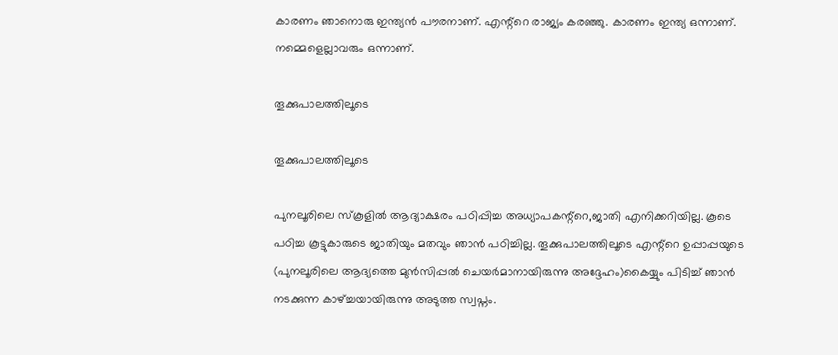കാരണം ഞാനൊരു ഇന്ത്യൻ പൗരനാണ്. എന്റ്റെ രാജ്യം കരഞ്ഞു. കാരണം ഇന്ത്യ ഒന്നാണ്. നമ്മെളെല്ലാവരും ഒന്നാണ്.

തൂക്കുപാലത്തിലൂടെ

തൂക്കുപാലത്തിലൂടെ

പുനലൂരിലെ സ്കൂളിൽ ആദ്യാക്ഷരം പഠിപ്പിച്ച അധ്യാപകന്റ്റെ,ജാതി എനിക്കറിയില്ല. കൂടെ പഠിച്ച കൂട്ടുകാരുടെ ജാതിയും മതവും ഞാൻ പഠിച്ചില്ല. തൂക്കുപാലത്തിലൂടെ എന്റ്റെ ഉപ്പാപ്പയുടെ (പുനലൂരിലെ ആദ്യത്തെ മുൻസിപ്പൽ ചെയർമാനായിരുന്നു അദ്ദേഹം)കൈയ്യും പിടിച്ച് ഞാൻ നടക്കുന്ന കാഴ്ച്ചയായിരുന്നു അടുത്ത സ്വപ്നം.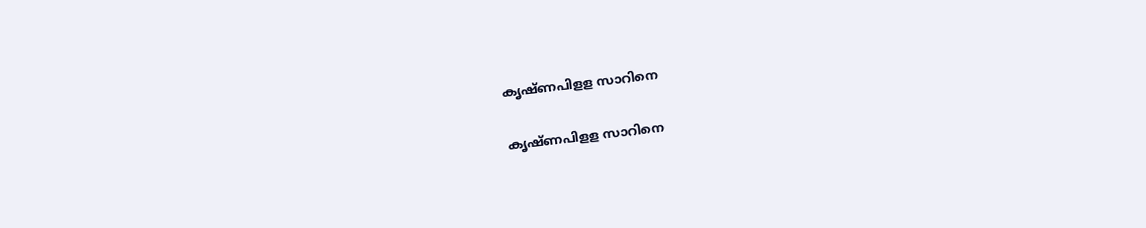കൃഷ്ണപിളള സാറിനെ

കൃഷ്ണപിളള സാറിനെ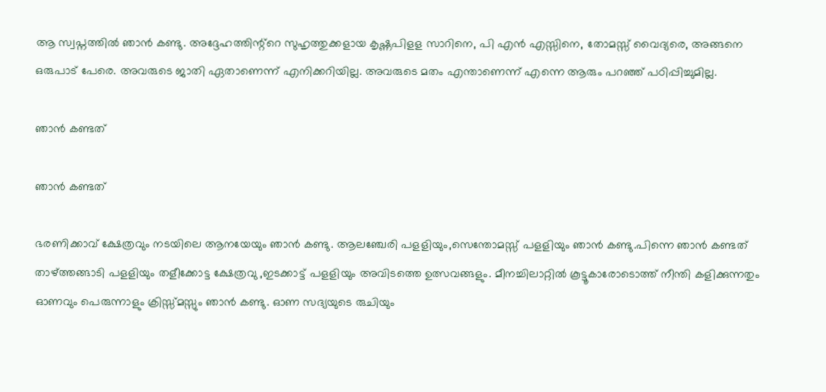ആ സ്വപ്നത്തിൽ ഞാൻ കണ്ടു. അദ്ദേഹത്തിന്റ്റെ സുഹൃത്തുക്കളായ കൃഷ്ണപിളള സാറിനെ, പി എൻ എസ്സിനെ, തോമസ്സ് വൈദ്യരെ, അങ്ങനെ ഒരുപാട് പേരെ. അവരുടെ ജാതി ഏതാണെന്ന് എനിക്കറിയില്ല. അവരുടെ മതം എന്താണെന്ന് എന്നെ ആരും പറഞ്ഞ് പഠിപ്പിച്ചുമില്ല.

ഞാൻ കണ്ടത്

ഞാൻ കണ്ടത്

ഭരണിക്കാവ് ക്ഷേത്രവും നടയിലെ ആനയേയും ഞാൻ കണ്ടു. ആലഞ്ചേരി പളളിയും,സെന്തോമസ്സ് പളളിയും ഞാൻ കണ്ടു.പിന്നെ ഞാൻ കണ്ടത് താഴ്ത്തങ്ങാടി പളളിയും തളീക്കോട്ട ക്ഷേത്രവു ,ഇടക്കാട്ട് പളളിയും അവിടത്തെ ഉത്സവങ്ങളും. മീനച്ചിലാറ്റിൽ കൂട്ടൂകാരോടൊത്ത് നീന്തി കളിക്കുന്നതും ഓണവും പെരുന്നാളും ക്രിസ്സ്മസ്സും ഞാൻ കണ്ടു. ഓണ സദ്യയുടെ രുചിയും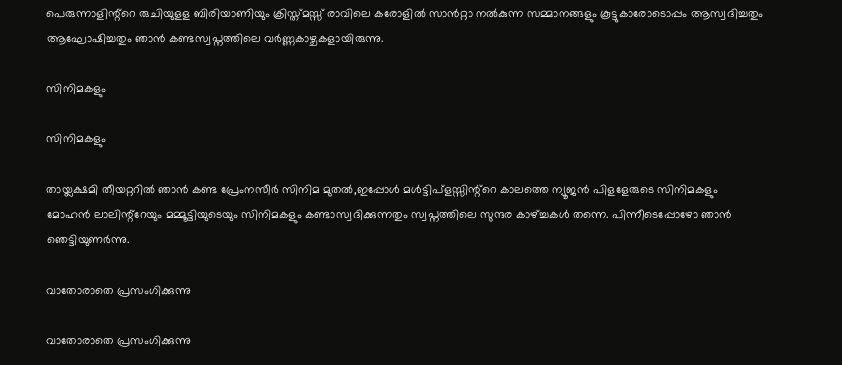പെരുന്നാളിന്റ്റെ രുചിയുളള ബിരിയാണിയും ക്രിസ്ത്മസ്സ് രാവിലെ കരോളിൽ സാൻറ്റാ നൽകുന്ന സമ്മാനങ്ങളും കൂട്ടുകാരോടൊപ്പം ആസ്വദിച്ചതും ആഘോഷിച്ചതും ഞാൻ കണ്ടസ്വപ്നത്തിലെ വർണ്ണകാഴ്ചകളായിരുന്നു.

സിനിമകളും

സിനിമകളും

തായ്ലക്ഷമി തീയറ്ററിൽ ഞാൻ കണ്ട പ്രേംനസീർ സിനിമ മുതൽ,ഇപ്പോൾ മൾട്ടിപ്ളസ്സിന്റ്റെ കാലത്തെ ന്യൂജൻ പിളളേരുടെ സിനിമകളും മോഹൻ ലാലിന്റ്റേയും മമ്മൂട്ടിയുടെയും സിനിമകളും കണ്ടാസ്വദിക്കുന്നതും സ്വപ്നത്തിലെ സുന്ദര കാഴ്ച്ചകൾ തന്നെ. പിന്നീടെപ്പോഴോ ഞാൻ ഞെട്ടിയുണർന്നു.

വാതോരാതെ പ്രസംഗിക്കുന്നു

വാതോരാതെ പ്രസംഗിക്കുന്നു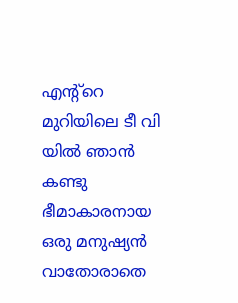എന്റ്റെ മുറിയിലെ ടീ വി യിൽ ഞാൻ കണ്ടു ഭീമാകാരനായ ഒരു മനുഷ്യൻ വാതോരാതെ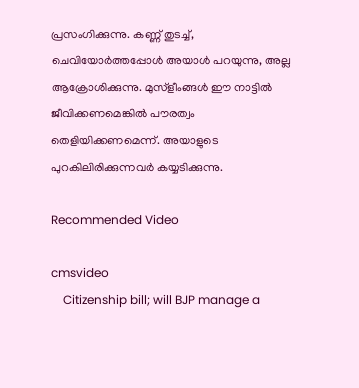പ്രസംഗിക്കുന്നു. കണ്ണ് തുടച്ച്, ചെവിയോർത്തപ്പോൾ അയാൾ പറയുന്നു, അല്ല ആക്രോശിക്കുന്നു. മുസ്ളീംങ്ങൾ ഈ നാട്ടിൽ ജീവിക്കണമെങ്കിൽ പൗരത്വം തെളിയിക്കണമെന്ന്. അയാളുടെ പുറകിലിരിക്കുന്നവർ കയ്യടിക്കുന്നു.

Recommended Video

cmsvideo
    Citizenship bill; will BJP manage a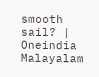smooth sail? | Oneindia Malayalam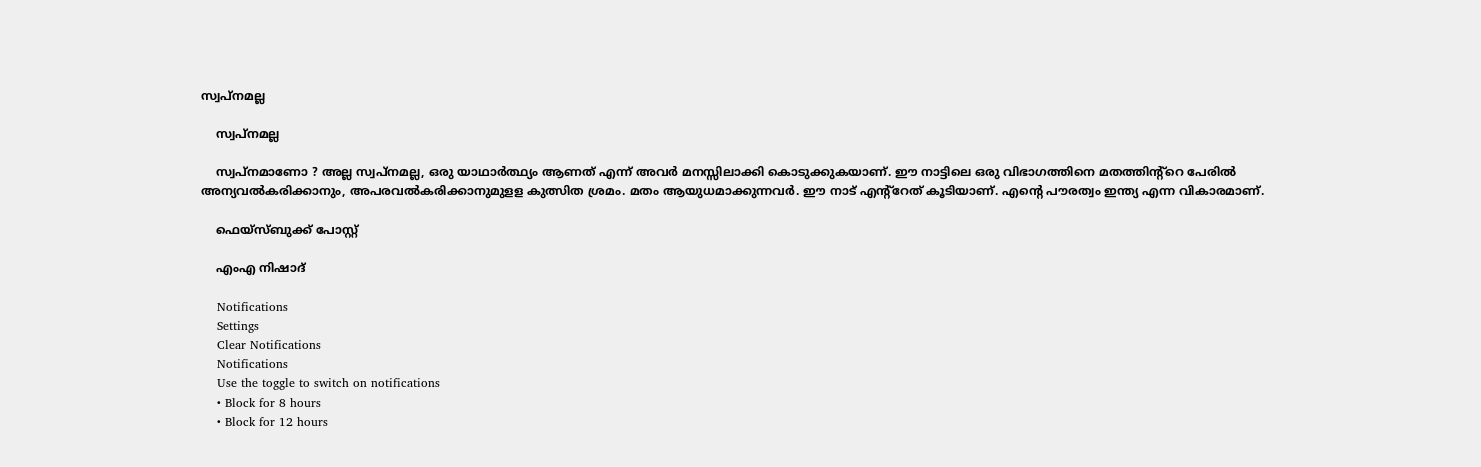സ്വപ്നമല്ല

    സ്വപ്നമല്ല

    സ്വപ്നമാണോ ? അല്ല സ്വപ്നമല്ല, ഒരു യാഥാർത്ഥ്യം ആണത് എന്ന് അവർ മനസ്സിലാക്കി കൊടുക്കുകയാണ്. ഈ നാട്ടിലെ ഒരു വിഭാഗത്തിനെ മതത്തിന്റ്റെ പേരിൽ അന്യവൽകരിക്കാനും, അപരവൽകരിക്കാനുമുളള കുത്സിത ശ്രമം. മതം ആയുധമാക്കുന്നവർ. ഈ നാട് എന്റ്റേത് കൂടിയാണ്. എന്‍റെ പൗരത്വം ഇന്ത്യ എന്ന വികാരമാണ്.

    ഫെയ്സ്ബുക്ക് പോസ്റ്റ്

    എംഎ നിഷാദ്

    Notifications
    Settings
    Clear Notifications
    Notifications
    Use the toggle to switch on notifications
    • Block for 8 hours
    • Block for 12 hours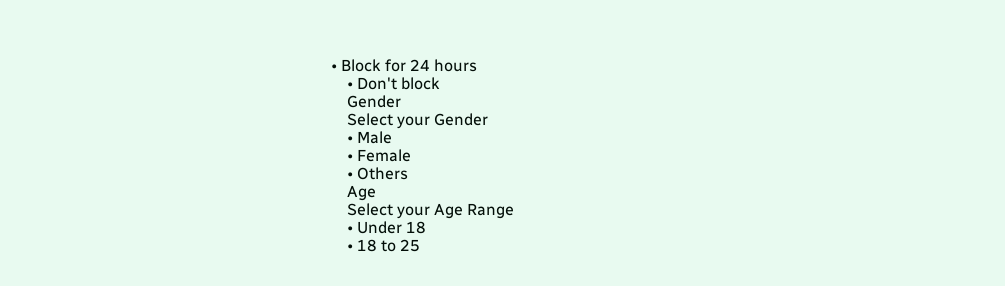• Block for 24 hours
    • Don't block
    Gender
    Select your Gender
    • Male
    • Female
    • Others
    Age
    Select your Age Range
    • Under 18
    • 18 to 25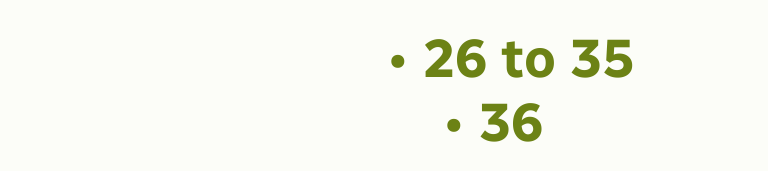• 26 to 35
    • 36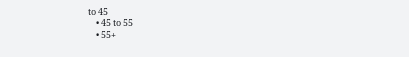to 45
    • 45 to 55
    • 55+